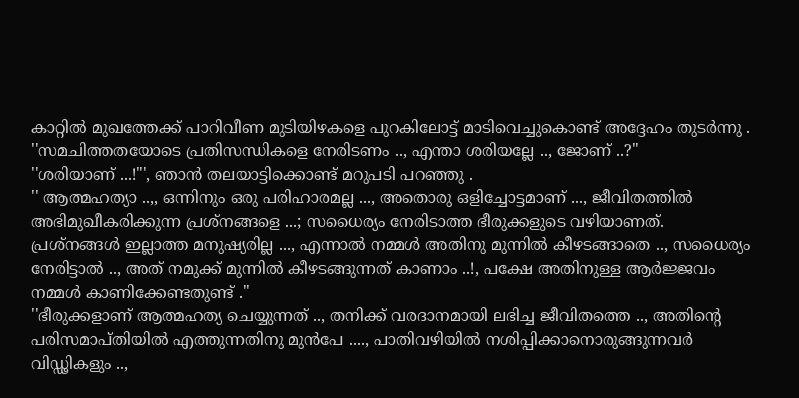കാറ്റിൽ മുഖത്തേക്ക് പാറിവീണ മുടിയിഴകളെ പുറകിലോട്ട് മാടിവെച്ചുകൊണ്ട് അദ്ദേഹം തുടർന്നു .
''സമചിത്തതയോടെ പ്രതിസന്ധികളെ നേരിടണം .., എന്താ ശരിയല്ലേ .., ജോണ് ..?''
''ശരിയാണ് ...!"', ഞാൻ തലയാട്ടിക്കൊണ്ട് മറുപടി പറഞ്ഞു .
'' ആത്മഹത്യാ ..,, ഒന്നിനും ഒരു പരിഹാരമല്ല ..., അതൊരു ഒളിച്ചോട്ടമാണ് ..., ജീവിതത്തിൽ അഭിമുഖീകരിക്കുന്ന പ്രശ്നങ്ങളെ ...; സധൈര്യം നേരിടാത്ത ഭീരുക്കളുടെ വഴിയാണത്.
പ്രശ്നങ്ങൾ ഇല്ലാത്ത മനുഷ്യരില്ല ..., എന്നാൽ നമ്മൾ അതിനു മുന്നിൽ കീഴടങ്ങാതെ .., സധൈര്യം നേരിട്ടാൽ .., അത് നമുക്ക് മുന്നിൽ കീഴടങ്ങുന്നത് കാണാം ..!, പക്ഷേ അതിനുള്ള ആർജ്ജവം നമ്മൾ കാണിക്കേണ്ടതുണ്ട് .''
''ഭീരുക്കളാണ് ആത്മഹത്യ ചെയ്യുന്നത് .., തനിക്ക് വരദാനമായി ലഭിച്ച ജീവിതത്തെ .., അതിന്റെ പരിസമാപ്തിയിൽ എത്തുന്നതിനു മുൻപേ ...., പാതിവഴിയിൽ നശിപ്പിക്കാനൊരുങ്ങുന്നവർ വിഡ്ഢികളും ..,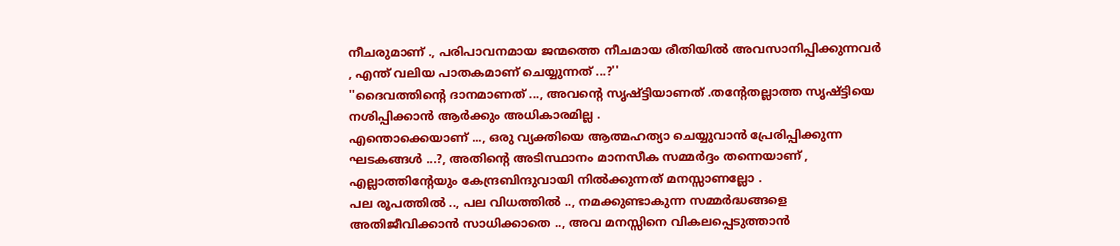നീചരുമാണ് ., പരിപാവനമായ ജന്മത്തെ നീചമായ രീതിയിൽ അവസാനിപ്പിക്കുന്നവർ , എന്ത് വലിയ പാതകമാണ് ചെയ്യുന്നത് ...?''
''ദൈവത്തിന്റെ ദാനമാണത് ..., അവന്റെ സൃഷ്ട്ടിയാണത് .തന്റേതല്ലാത്ത സൃഷ്ട്ടിയെ നശിപ്പിക്കാൻ ആർക്കും അധികാരമില്ല .
എന്തൊക്കെയാണ് ..., ഒരു വ്യക്തിയെ ആത്മഹത്യാ ചെയ്യുവാൻ പ്രേരിപ്പിക്കുന്ന ഘടകങ്ങൾ ...?, അതിന്റെ അടിസ്ഥാനം മാനസീക സമ്മർദ്ദം തന്നെയാണ് , എല്ലാത്തിന്റേയും കേന്ദ്രബിന്ദുവായി നിൽക്കുന്നത് മനസ്സാണല്ലോ .
പല രൂപത്തിൽ .., പല വിധത്തിൽ .., നമക്കുണ്ടാകുന്ന സമ്മർദ്ധങ്ങളെ അതിജീവിക്കാൻ സാധിക്കാതെ .., അവ മനസ്സിനെ വികലപ്പെടുത്താൻ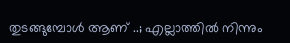തുടങ്ങുമ്പോൾ ആണ് ..; എല്ലാത്തിൽ നിന്നും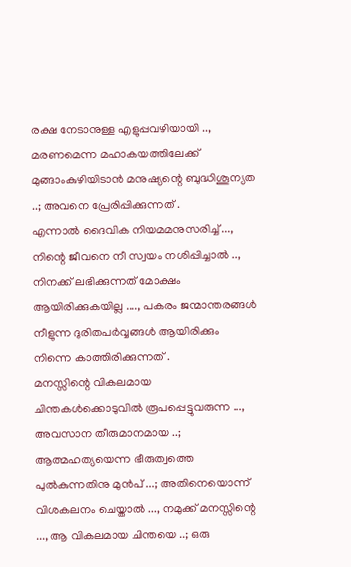രക്ഷ നേടാനുള്ള എളുപ്പവഴിയായി .., മരണമെന്ന മഹാകയത്തിലേക്ക് മുങ്ങാംകുഴിയിടാൻ മനുഷ്യന്റെ ബുദ്ധിശൂന്യത ..; അവനെ പ്രേരിപ്പിക്കുന്നത് .
എന്നാൽ ദൈവിക നിയമമനുസരിച്ച് ..., നിന്റെ ജീവനെ നീ സ്വയം നശിപ്പിച്ചാൽ .., നിനക്ക് ലഭിക്കുന്നത് മോക്ഷം ആയിരിക്കുകയില്ല ...., പകരം ജന്മാന്തരങ്ങൾ നീളുന്ന ദുരിതപർവ്വങ്ങൾ ആയിരിക്കും നിന്നെ കാത്തിരിക്കുന്നത് .
മനസ്സിന്റെ വികലമായ ചിന്തകൾക്കൊടുവിൽ രൂപപ്പെട്ടുവരുന്ന ..., അവസാന തീരുമാനമായ ..; ആത്മഹത്യയെന്ന ഭീരുത്വത്തെ പുൽകുന്നതിനു മുൻപ് ...; അതിനെയൊന്ന് വിശകലനം ചെയ്താൽ ..., നമുക്ക് മനസ്സിന്റെ ..., ആ വികലമായ ചിന്തയെ ..; ഒരു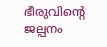ഭീരുവിന്റെ ജല്പനം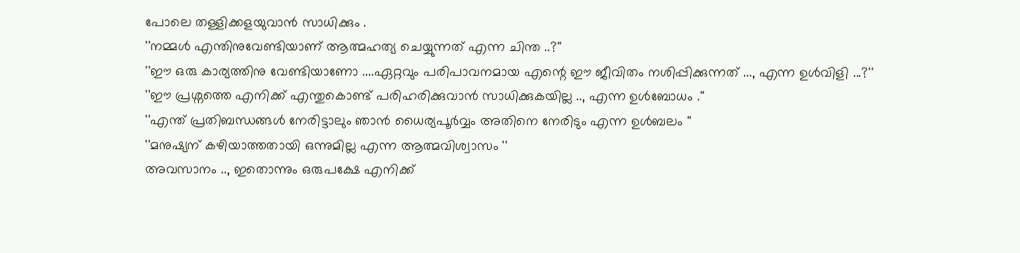പോലെ തള്ളിക്കളയുവാൻ സാധിക്കും .
''നമ്മൾ എന്തിനുവേണ്ടിയാണ് ആത്മഹത്യ ചെയ്യുന്നത് എന്ന ചിന്ത ..?''
''ഈ ഒരു കാര്യത്തിനു വേണ്ടിയാണോ ....ഏറ്റവും പരിപാവനമായ എന്റെ ഈ ജീവിതം നശിപ്പിക്കുന്നത് ..., എന്ന ഉൾവിളി ...?''
''ഈ പ്രശ്നത്തെ എനിക്ക് എന്തുകൊണ്ട് പരിഹരിക്കുവാൻ സാധിക്കുകയില്ല .., എന്ന ഉൾബോധം .''
''എന്ത് പ്രതിബന്ധങ്ങൾ നേരിട്ടാലും ഞാൻ ധൈര്യപൂർവ്വം അതിനെ നേരിടും എന്ന ഉൾബലം ''
''മനുഷ്യന് കഴിയാത്തതായി ഒന്നുമില്ല എന്ന ആത്മവിശ്വാസം ''
അവസാനം .., ഇതൊന്നും ഒരുപക്ഷേ എനിക്ക്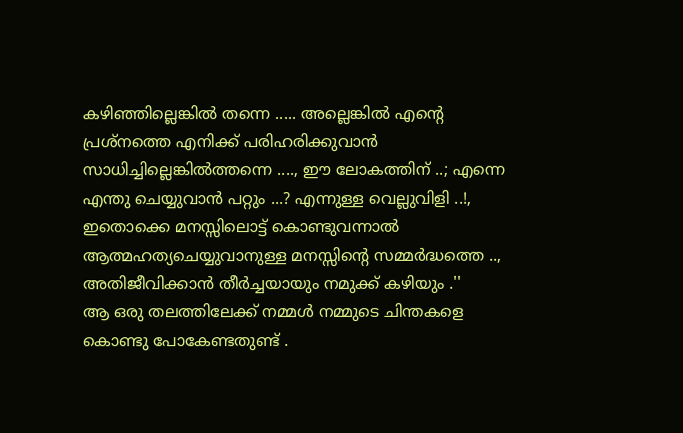കഴിഞ്ഞില്ലെങ്കിൽ തന്നെ ..... അല്ലെങ്കിൽ എന്റെ പ്രശ്നത്തെ എനിക്ക് പരിഹരിക്കുവാൻ സാധിച്ചില്ലെങ്കിൽത്തന്നെ ...., ഈ ലോകത്തിന് ..; എന്നെ എന്തു ചെയ്യുവാൻ പറ്റും ...? എന്നുള്ള വെല്ലുവിളി ..!, ഇതൊക്കെ മനസ്സിലൊട്ട് കൊണ്ടുവന്നാൽ ആത്മഹത്യചെയ്യുവാനുള്ള മനസ്സിന്റെ സമ്മർദ്ധത്തെ .., അതിജീവിക്കാൻ തീർച്ചയായും നമുക്ക് കഴിയും .''
ആ ഒരു തലത്തിലേക്ക് നമ്മൾ നമ്മുടെ ചിന്തകളെ കൊണ്ടു പോകേണ്ടതുണ്ട് .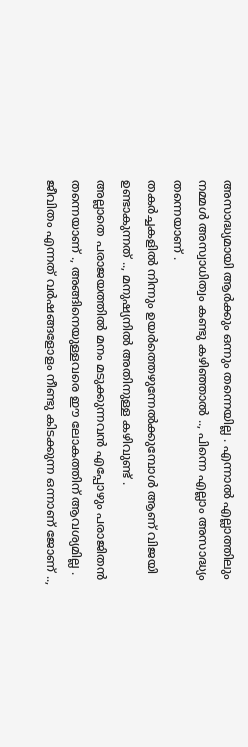അസാദ്ധ്യമായി ആർക്കും ഒന്നും തന്നെയില്ല . എന്നാൽ എല്ലാത്തിലും നമ്മൾ അസ്വാധിത്വം കണ്ടു കഴിഞ്ഞാൽ .., പിന്നെ എല്ലാം അസാദ്ധ്യം തന്നെയാണ് .
തകർച്ചകളിൽ നിന്നും ഉയർത്തെഴുന്നേൽക്കുമ്പോൾ ആണ് വിജയി ഉണ്ടാകുന്നത് .., മനുഷ്യനിൽ അതിനുള്ള കഴിവുണ്ട് .
അല്ലാതെ പരാജയത്തിൽ മനം മടുക്കുന്നവൻ എപ്പോഴും പരാജിതൻ തന്നെയാണ് ., അങ്ങിനെയുള്ളവരെ ഈ ലോകത്തിന് ആവശ്യമില്ല .
ജീവിതം എന്നത് വർഷങ്ങളോളം നീണ്ടു കിടക്കുന്ന ഒന്നാണ് ജോണ് ..,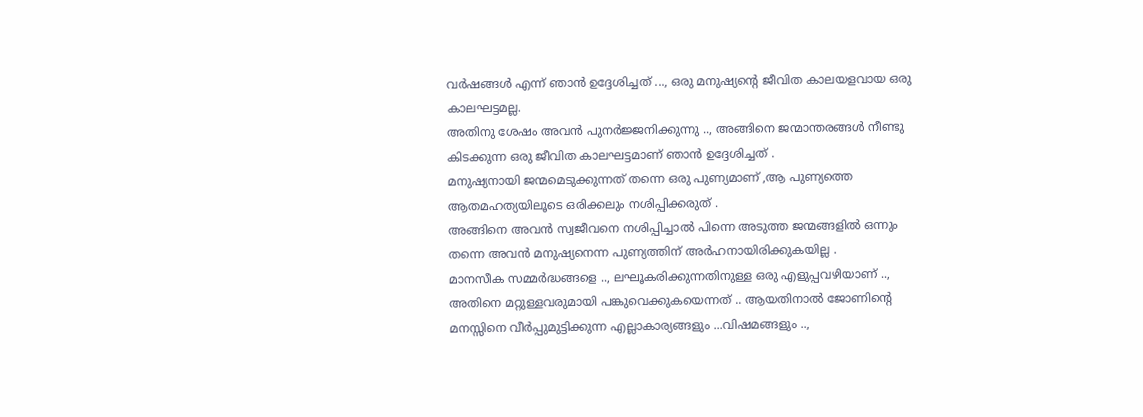വർഷങ്ങൾ എന്ന് ഞാൻ ഉദ്ദേശിച്ചത് ..., ഒരു മനുഷ്യന്റെ ജീവിത കാലയളവായ ഒരു കാലഘട്ടമല്ല.
അതിനു ശേഷം അവൻ പുനർജ്ജനിക്കുന്നു .., അങ്ങിനെ ജന്മാന്തരങ്ങൾ നീണ്ടു കിടക്കുന്ന ഒരു ജീവിത കാലഘട്ടമാണ് ഞാൻ ഉദ്ദേശിച്ചത് .
മനുഷ്യനായി ജന്മമെടുക്കുന്നത് തന്നെ ഒരു പുണ്യമാണ് ,ആ പുണ്യത്തെ ആതമഹത്യയിലൂടെ ഒരിക്കലും നശിപ്പിക്കരുത് .
അങ്ങിനെ അവൻ സ്വജീവനെ നശിപ്പിച്ചാൽ പിന്നെ അടുത്ത ജന്മങ്ങളിൽ ഒന്നും തന്നെ അവൻ മനുഷ്യനെന്ന പുണ്യത്തിന് അർഹനായിരിക്കുകയില്ല .
മാനസീക സമ്മർദ്ധങ്ങളെ .., ലഘൂകരിക്കുന്നതിനുള്ള ഒരു എളുപ്പവഴിയാണ് .., അതിനെ മറ്റുള്ളവരുമായി പങ്കുവെക്കുകയെന്നത് .. ആയതിനാൽ ജോണിന്റെ മനസ്സിനെ വീർപ്പുമുട്ടിക്കുന്ന എല്ലാകാര്യങ്ങളും ...വിഷമങ്ങളും ..,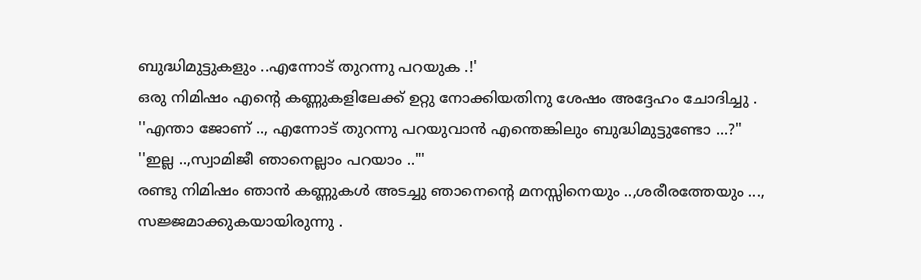ബുദ്ധിമുട്ടുകളും ..എന്നോട് തുറന്നു പറയുക .!'
ഒരു നിമിഷം എന്റെ കണ്ണുകളിലേക്ക് ഉറ്റു നോക്കിയതിനു ശേഷം അദ്ദേഹം ചോദിച്ചു .
''എന്താ ജോണ് .., എന്നോട് തുറന്നു പറയുവാൻ എന്തെങ്കിലും ബുദ്ധിമുട്ടുണ്ടോ ...?''
''ഇല്ല ..,സ്വാമിജീ ഞാനെല്ലാം പറയാം .."'
രണ്ടു നിമിഷം ഞാൻ കണ്ണുകൾ അടച്ചു ഞാനെന്റെ മനസ്സിനെയും ..,ശരീരത്തേയും ..., സജ്ജമാക്കുകയായിരുന്നു .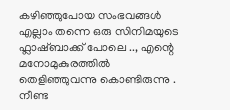കഴിഞ്ഞുപോയ സംഭവങ്ങൾ എല്ലാം തന്നെ ഒരു സിനിമയുടെ ഫ്ലാഷ്ബാക്ക് പോലെ .., എന്റെ മനോമുകുരത്തിൽ തെളിഞ്ഞുവന്നു കൊണ്ടിരുന്നു .
നീണ്ട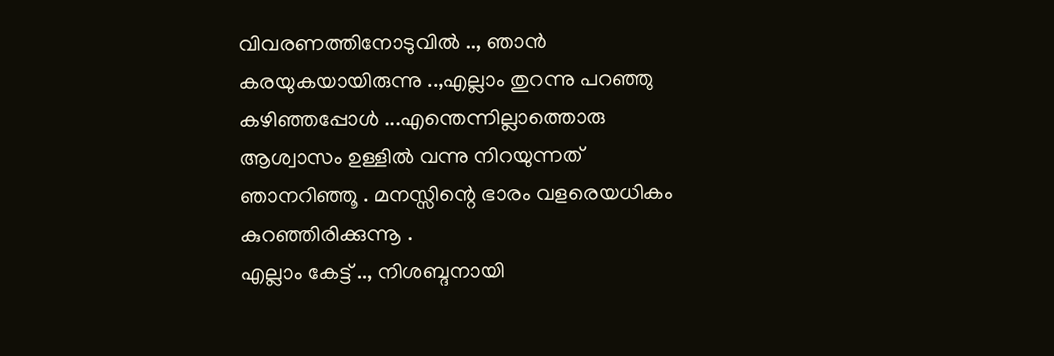വിവരണത്തിനോടുവിൽ .., ഞാൻ കരയുകയായിരുന്നു ..,എല്ലാം തുറന്നു പറഞ്ഞു കഴിഞ്ഞപ്പോൾ ...എന്തെന്നില്ലാത്തൊരു ആശ്വാസം ഉള്ളിൽ വന്നു നിറയുന്നത് ഞാനറിഞ്ഞൂ . മനസ്സിന്റെ ഭാരം വളരെയധികം കുറഞ്ഞിരിക്കുന്നൂ .
എല്ലാം കേട്ട് .., നിശബ്ദനായി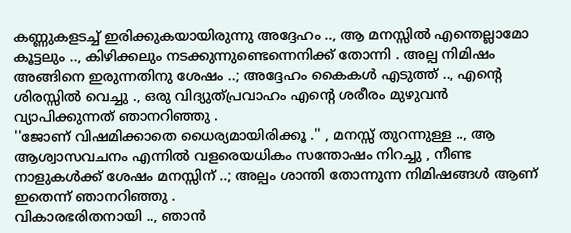കണ്ണുകളടച്ച് ഇരിക്കുകയായിരുന്നു അദ്ദേഹം .., ആ മനസ്സിൽ എന്തെല്ലാമോ കൂട്ടലും .., കിഴിക്കലും നടക്കുന്നുണ്ടെന്നെനിക്ക് തോന്നി . അല്പ നിമിഷം അങ്ങിനെ ഇരുന്നതിനു ശേഷം ..; അദ്ദേഹം കൈകൾ എടുത്ത് .., എന്റെ ശിരസ്സിൽ വെച്ചു ., ഒരു വിദ്യുത്പ്രവാഹം എന്റെ ശരീരം മുഴുവൻ വ്യാപിക്കുന്നത് ഞാനറിഞ്ഞു .
''ജോണ് വിഷമിക്കാതെ ധൈര്യമായിരിക്കൂ .'' , മനസ്സ് തുറന്നുള്ള .., ആ ആശ്വാസവചനം എന്നിൽ വളരെയധികം സന്തോഷം നിറച്ചു , നീണ്ട നാളുകൾക്ക് ശേഷം മനസ്സിന് ..; അല്പം ശാന്തി തോന്നുന്ന നിമിഷങ്ങൾ ആണ് ഇതെന്ന് ഞാനറിഞ്ഞു .
വികാരഭരിതനായി .., ഞാൻ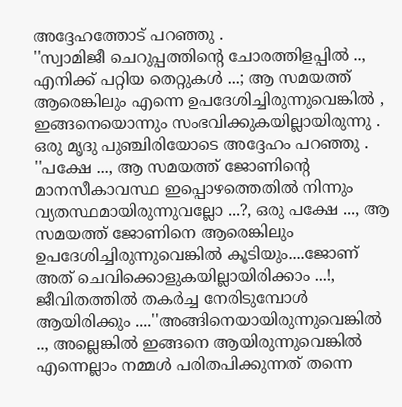അദ്ദേഹത്തോട് പറഞ്ഞു .
''സ്വാമിജീ ചെറുപ്പത്തിന്റെ ചോരത്തിളപ്പിൽ .., എനിക്ക് പറ്റിയ തെറ്റുകൾ ...; ആ സമയത്ത് ആരെങ്കിലും എന്നെ ഉപദേശിച്ചിരുന്നുവെങ്കിൽ , ഇങ്ങനെയൊന്നും സംഭവിക്കുകയില്ലായിരുന്നു .
ഒരു മൃദു പുഞ്ചിരിയോടെ അദ്ദേഹം പറഞ്ഞു .
''പക്ഷേ ..., ആ സമയത്ത് ജോണിന്റെ മാനസീകാവസ്ഥ ഇപ്പൊഴത്തെതിൽ നിന്നും വ്യതസ്ഥമായിരുന്നുവല്ലോ ...?, ഒരു പക്ഷേ ..., ആ സമയത്ത് ജോണിനെ ആരെങ്കിലും ഉപദേശിച്ചിരുന്നുവെങ്കിൽ കൂടിയും....ജോണ് അത് ചെവിക്കൊളുകയില്ലായിരിക്കാം ...!, ജീവിതത്തിൽ തകർച്ച നേരിടുമ്പോൾ ആയിരിക്കും ....''അങ്ങിനെയായിരുന്നുവെങ്കിൽ .., അല്ലെങ്കിൽ ഇങ്ങനെ ആയിരുന്നുവെങ്കിൽ എന്നെല്ലാം നമ്മൾ പരിതപിക്കുന്നത് തന്നെ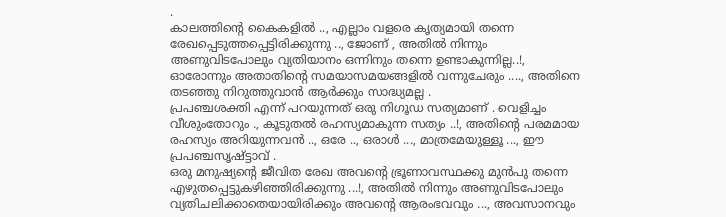.
കാലത്തിന്റെ കൈകളിൽ .., എല്ലാം വളരെ കൃത്യമായി തന്നെ രേഖപ്പെടുത്തപ്പെട്ടിരിക്കുന്നു .., ജോണ് , അതിൽ നിന്നും അണുവിടപോലും വ്യതിയാനം ഒന്നിനും തന്നെ ഉണ്ടാകുന്നില്ല..!, ഓരോന്നും അതാതിന്റെ സമയാസമയങ്ങളിൽ വന്നുചേരും ...., അതിനെ തടഞ്ഞു നിറുത്തുവാൻ ആർക്കും സാദ്ധ്യമല്ല .
പ്രപഞ്ചശക്തി എന്ന് പറയുന്നത് ഒരു നിഗൂഡ സത്യമാണ് . വെളിച്ചം വീശുംതോറും ., കൂടുതൽ രഹസ്യമാകുന്ന സത്യം ..!, അതിന്റെ പരമമായ രഹസ്യം അറിയുന്നവൻ .., ഒരേ .., ഒരാൾ ..., മാത്രമേയുള്ളൂ ..., ഈ പ്രപഞ്ചസൃഷ്ട്ടാവ് .
ഒരു മനുഷ്യന്റെ ജീവിത രേഖ അവന്റെ ഭ്രൂണാവസ്ഥക്കു മുൻപു തന്നെ എഴുതപ്പെട്ടുകഴിഞ്ഞിരിക്കുന്നു ...!, അതിൽ നിന്നും അണുവിടപോലും വ്യതിചലിക്കാതെയായിരിക്കും അവന്റെ ആരംഭവവും ..., അവസാനവും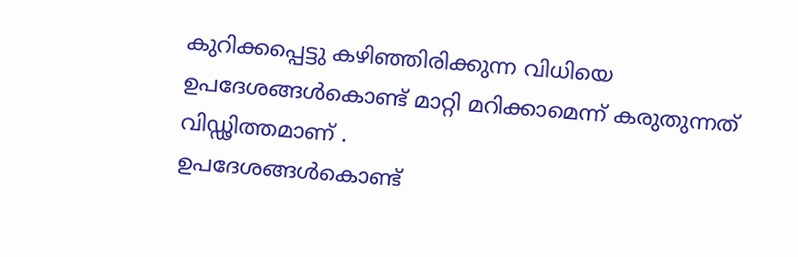കുറിക്കപ്പെട്ടു കഴിഞ്ഞിരിക്കുന്ന വിധിയെ ഉപദേശങ്ങൾകൊണ്ട് മാറ്റി മറിക്കാമെന്ന് കരുതുന്നത് വിഡ്ഢിത്തമാണ് .
ഉപദേശങ്ങൾകൊണ്ട്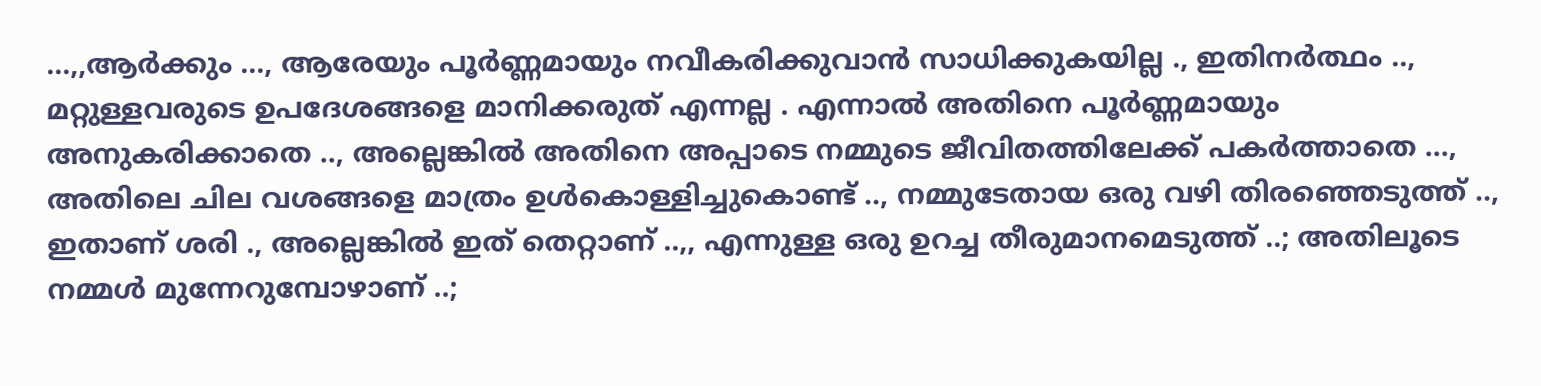...,,ആർക്കും ..., ആരേയും പൂർണ്ണമായും നവീകരിക്കുവാൻ സാധിക്കുകയില്ല ., ഇതിനർത്ഥം .., മറ്റുള്ളവരുടെ ഉപദേശങ്ങളെ മാനിക്കരുത് എന്നല്ല . എന്നാൽ അതിനെ പൂർണ്ണമായും അനുകരിക്കാതെ .., അല്ലെങ്കിൽ അതിനെ അപ്പാടെ നമ്മുടെ ജീവിതത്തിലേക്ക് പകർത്താതെ ..., അതിലെ ചില വശങ്ങളെ മാത്രം ഉൾകൊള്ളിച്ചുകൊണ്ട് .., നമ്മുടേതായ ഒരു വഴി തിരഞ്ഞെടുത്ത് .., ഇതാണ് ശരി ., അല്ലെങ്കിൽ ഇത് തെറ്റാണ് ..,, എന്നുള്ള ഒരു ഉറച്ച തീരുമാനമെടുത്ത് ..; അതിലൂടെ നമ്മൾ മുന്നേറുമ്പോഴാണ് ..;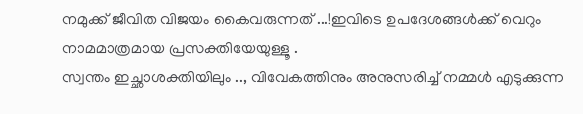നമുക്ക് ജീവിത വിജയം കൈവരുന്നത് ...!ഇവിടെ ഉപദേശങ്ങൾക്ക് വെറും നാമമാത്രമായ പ്രസക്തിയേയുള്ളൂ .
സ്വന്തം ഇച്ഛാശക്തിയിലും .., വിവേകത്തിനും അനുസരിച്ച് നമ്മൾ എടുക്കുന്ന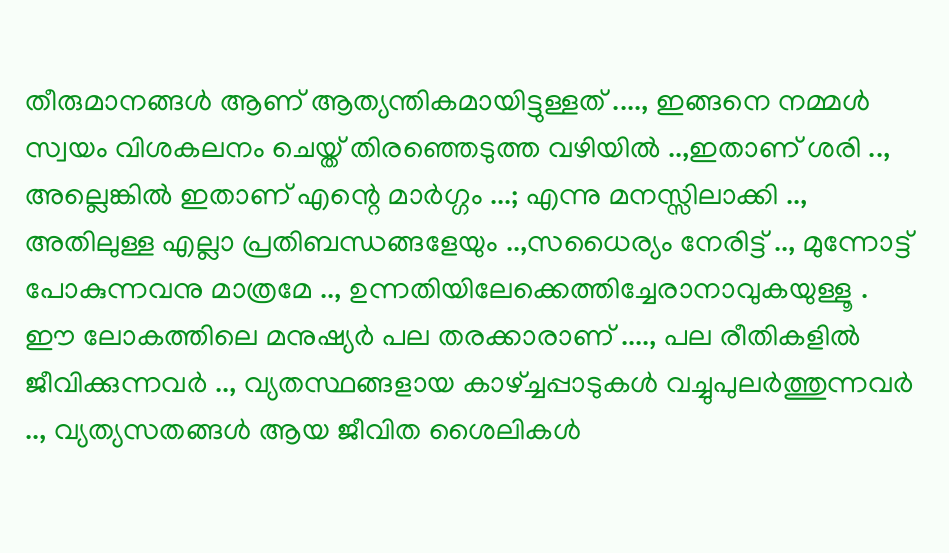തീരുമാനങ്ങൾ ആണ് ആത്യന്തികമായിട്ടുള്ളത് ...., ഇങ്ങനെ നമ്മൾ സ്വയം വിശകലനം ചെയ്ത് തിരഞ്ഞെടുത്ത വഴിയിൽ ..,ഇതാണ് ശരി .., അല്ലെങ്കിൽ ഇതാണ് എന്റെ മാർഗ്ഗം ...; എന്നു മനസ്സിലാക്കി .., അതിലുള്ള എല്ലാ പ്രതിബന്ധങ്ങളേയും ..,സധൈര്യം നേരിട്ട് .., മുന്നോട്ട് പോകുന്നവനു മാത്രമേ .., ഉന്നതിയിലേക്കെത്തിച്ചേരാനാവുകയുള്ളൂ .
ഈ ലോകത്തിലെ മനുഷ്യർ പല തരക്കാരാണ് ...., പല രീതികളിൽ ജീവിക്കുന്നവർ .., വ്യതസ്ഥങ്ങളായ കാഴ്ച്ചപ്പാടുകൾ വച്ചുപുലർത്തുന്നവർ .., വ്യത്യസതങ്ങൾ ആയ ജീവിത ശൈലികൾ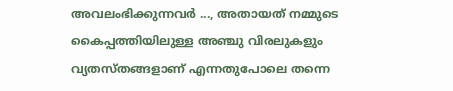അവലംഭിക്കുന്നവർ ..., അതായത് നമ്മുടെ കൈപ്പത്തിയിലുള്ള അഞ്ചു വിരലുകളും വ്യതസ്തങ്ങളാണ് എന്നതുപോലെ തന്നെ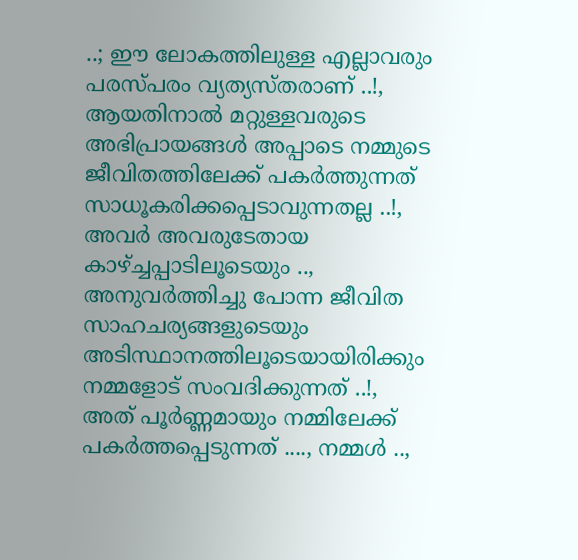..; ഈ ലോകത്തിലുള്ള എല്ലാവരും പരസ്പരം വ്യത്യസ്തരാണ് ..!, ആയതിനാൽ മറ്റുള്ളവരുടെ അഭിപ്രായങ്ങൾ അപ്പാടെ നമ്മുടെ ജീവിതത്തിലേക്ക് പകർത്തുന്നത് സാധൂകരിക്കപ്പെടാവുന്നതല്ല ..!, അവർ അവരുടേതായ കാഴ്ച്ചപ്പാടിലൂടെയും .., അനുവർത്തിച്ചു പോന്ന ജീവിത സാഹചര്യങ്ങളുടെയും അടിസ്ഥാനത്തിലൂടെയായിരിക്കും നമ്മളോട് സംവദിക്കുന്നത് ..!, അത് പൂർണ്ണമായും നമ്മിലേക്ക് പകർത്തപ്പെടുന്നത് ...., നമ്മൾ ..,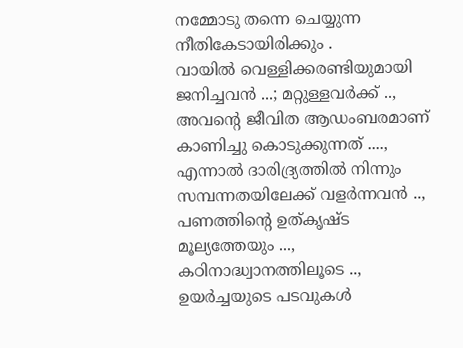നമ്മോടു തന്നെ ചെയ്യുന്ന നീതികേടായിരിക്കും .
വായിൽ വെള്ളിക്കരണ്ടിയുമായി ജനിച്ചവൻ ...; മറ്റുള്ളവർക്ക് .., അവന്റെ ജീവിത ആഡംബരമാണ് കാണിച്ചു കൊടുക്കുന്നത് ...., എന്നാൽ ദാരിദ്ര്യത്തിൽ നിന്നും സമ്പന്നതയിലേക്ക് വളർന്നവൻ .., പണത്തിന്റെ ഉത്കൃഷ്ട മൂല്യത്തേയും ..., കഠിനാദ്ധ്വാനത്തിലൂടെ .., ഉയർച്ചയുടെ പടവുകൾ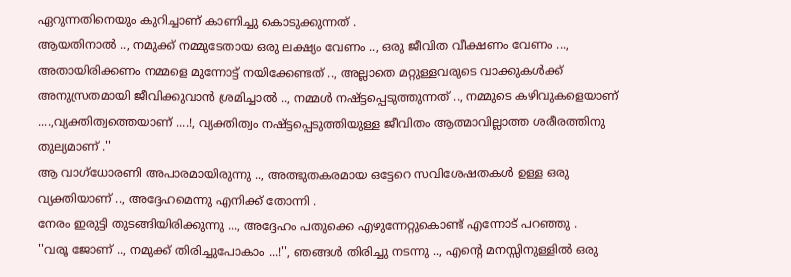ഏറുന്നതിനെയും കുറിച്ചാണ് കാണിച്ചു കൊടുക്കുന്നത് .
ആയതിനാൽ .., നമുക്ക് നമ്മുടേതായ ഒരു ലക്ഷ്യം വേണം .., ഒരു ജീവിത വീക്ഷണം വേണം ..., അതായിരിക്കണം നമ്മളെ മുന്നോട്ട് നയിക്കേണ്ടത് .., അല്ലാതെ മറ്റുള്ളവരുടെ വാക്കുകൾക്ക് അനുസ്രതമായി ജീവിക്കുവാൻ ശ്രമിച്ചാൽ .., നമ്മൾ നഷ്ട്ടപ്പെടുത്തുന്നത് .., നമ്മുടെ കഴിവുകളെയാണ് ....,വ്യക്തിത്വത്തെയാണ് ....!, വ്യക്തിത്വം നഷ്ട്ടപ്പെടുത്തിയുള്ള ജീവിതം ആത്മാവില്ലാത്ത ശരീരത്തിനു തുല്യമാണ് .''
ആ വാഗ്ധോരണി അപാരമായിരുന്നു .., അത്ഭുതകരമായ ഒട്ടേറെ സവിശേഷതകൾ ഉള്ള ഒരു വ്യക്തിയാണ് .., അദ്ദേഹമെന്നു എനിക്ക് തോന്നി .
നേരം ഇരുട്ടി തുടങ്ങിയിരിക്കുന്നു ..., അദ്ദേഹം പതുക്കെ എഴുന്നേറ്റുകൊണ്ട് എന്നോട് പറഞ്ഞു .
''വരൂ ജോണ് .., നമുക്ക് തിരിച്ചുപോകാം ...!'', ഞങ്ങൾ തിരിച്ചു നടന്നു .., എന്റെ മനസ്സിനുള്ളിൽ ഒരു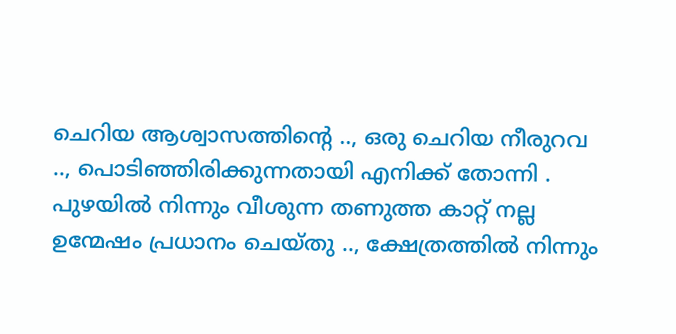ചെറിയ ആശ്വാസത്തിന്റെ .., ഒരു ചെറിയ നീരുറവ .., പൊടിഞ്ഞിരിക്കുന്നതായി എനിക്ക് തോന്നി .
പുഴയിൽ നിന്നും വീശുന്ന തണുത്ത കാറ്റ് നല്ല ഉന്മേഷം പ്രധാനം ചെയ്തു .., ക്ഷേത്രത്തിൽ നിന്നും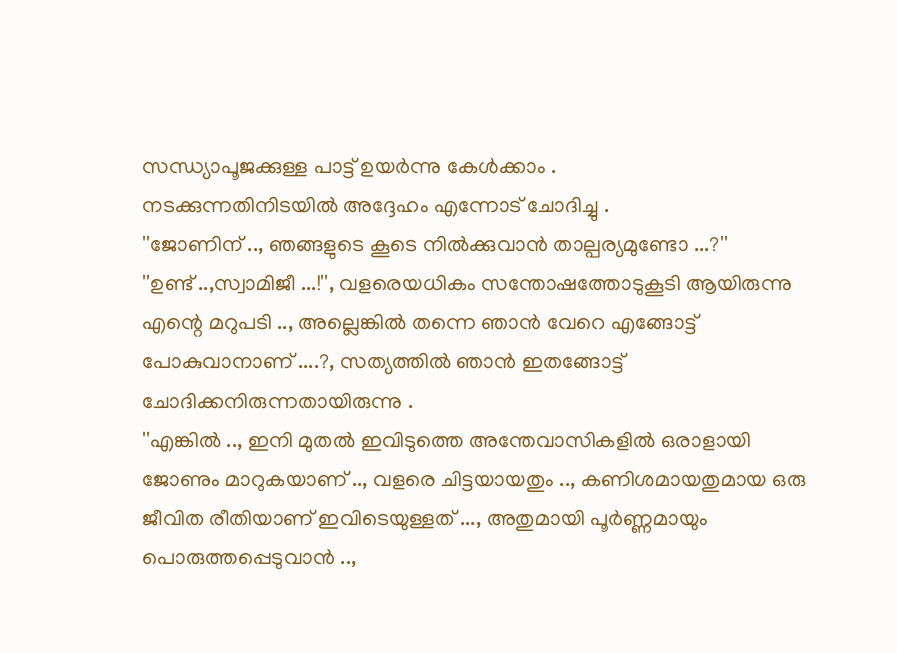സന്ധ്യാപൂജക്കുള്ള പാട്ട് ഉയർന്നു കേൾക്കാം .
നടക്കുന്നതിനിടയിൽ അദ്ദേഹം എന്നോട് ചോദിച്ചു .
''ജോണിന് .., ഞങ്ങളുടെ കൂടെ നിൽക്കുവാൻ താല്പര്യമുണ്ടോ ...?''
''ഉണ്ട് ..,സ്വാമിജീ ...!'', വളരെയധികം സന്തോഷത്തോടുകൂടി ആയിരുന്നു എന്റെ മറുപടി .., അല്ലെങ്കിൽ തന്നെ ഞാൻ വേറെ എങ്ങോട്ട് പോകുവാനാണ് ....?, സത്യത്തിൽ ഞാൻ ഇതങ്ങോട്ട് ചോദിക്കനിരുന്നതായിരുന്നു .
''എങ്കിൽ .., ഇനി മുതൽ ഇവിടുത്തെ അന്തേവാസികളിൽ ഒരാളായി ജോണും മാറുകയാണ് .., വളരെ ചിട്ടയായതും .., കണിശമായതുമായ ഒരു ജീവിത രീതിയാണ് ഇവിടെയുള്ളത് ..., അതുമായി പൂർണ്ണമായും പൊരുത്തപ്പെടുവാൻ ..,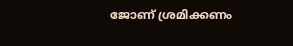ജോണ് ശ്രമിക്കണം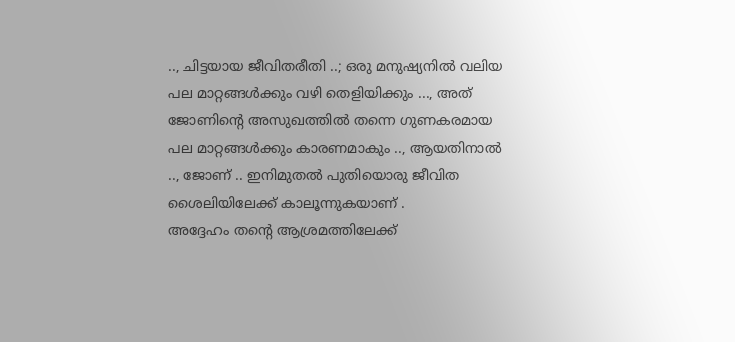.., ചിട്ടയായ ജീവിതരീതി ..; ഒരു മനുഷ്യനിൽ വലിയ പല മാറ്റങ്ങൾക്കും വഴി തെളിയിക്കും ..., അത് ജോണിന്റെ അസുഖത്തിൽ തന്നെ ഗുണകരമായ പല മാറ്റങ്ങൾക്കും കാരണമാകും .., ആയതിനാൽ .., ജോണ് .. ഇനിമുതൽ പുതിയൊരു ജീവിത ശൈലിയിലേക്ക് കാലൂന്നുകയാണ് .
അദ്ദേഹം തന്റെ ആശ്രമത്തിലേക്ക്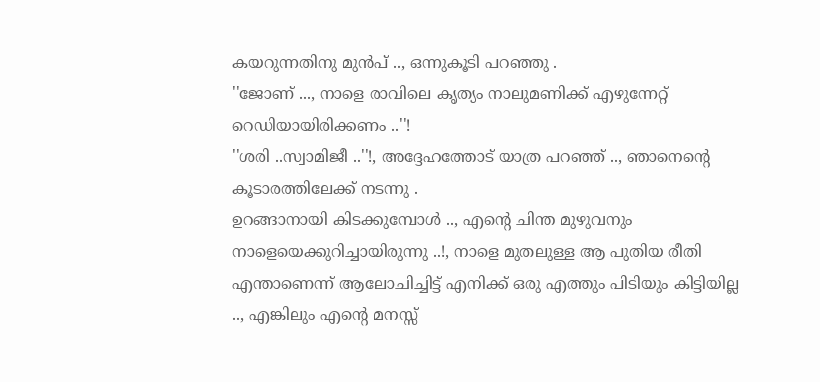കയറുന്നതിനു മുൻപ് .., ഒന്നുകൂടി പറഞ്ഞു .
''ജോണ് ..., നാളെ രാവിലെ കൃത്യം നാലുമണിക്ക് എഴുന്നേറ്റ് റെഡിയായിരിക്കണം ..''!
''ശരി ..സ്വാമിജീ ..''!, അദ്ദേഹത്തോട് യാത്ര പറഞ്ഞ് .., ഞാനെന്റെ കൂടാരത്തിലേക്ക് നടന്നു .
ഉറങ്ങാനായി കിടക്കുമ്പോൾ .., എന്റെ ചിന്ത മുഴുവനും നാളെയെക്കുറിച്ചായിരുന്നു ..!, നാളെ മുതലുള്ള ആ പുതിയ രീതി എന്താണെന്ന് ആലോചിച്ചിട്ട് എനിക്ക് ഒരു എത്തും പിടിയും കിട്ടിയില്ല .., എങ്കിലും എന്റെ മനസ്സ്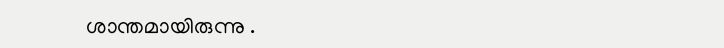ശാന്തമായിരുന്നു .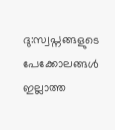ദു:സ്വപ്നങ്ങളുടെ പേക്കോലങ്ങൾ ഇല്ലാത്ത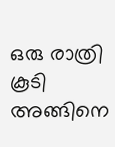ഒരു രാത്രി കൂടി അങ്ങിനെ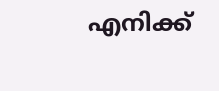എനിക്ക്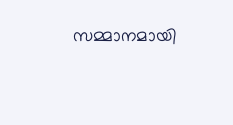സമ്മാനമായി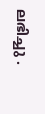ലഭിച്ചു .